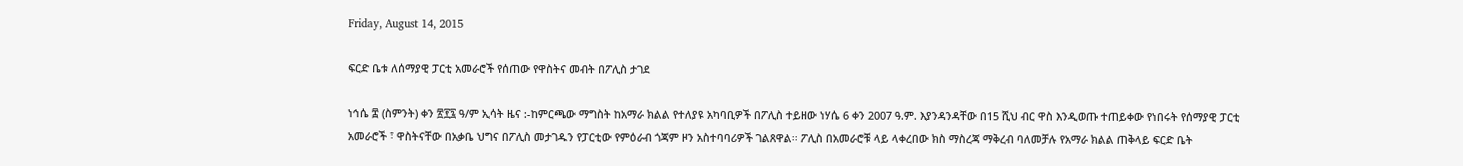Friday, August 14, 2015

ፍርድ ቤቱ ለሰማያዊ ፓርቲ አመራሮች የሰጠው የዋስትና መብት በፖሊስ ታገደ

ነኅሴ ፰ (ስምንት) ቀን ፳፻፯ ዓ/ም ኢሳት ዜና :-ከምርጫው ማግስት ከአማራ ክልል የተለያዩ አካባቢዎች በፖሊስ ተይዘው ነሃሴ 6 ቀን 2007 ዓ.ም. እያንዳንዳቸው በ15 ሺህ ብር ዋስ እንዲወጡ ተጠይቀው የነበሩት የሰማያዊ ፓርቲ አመራሮች ፣ ዋስትናቸው በአቃቤ ህግና በፖሊስ መታገዱን የፓርቲው የምዕራብ ጎጃም ዞን አስተባባሪዎች ገልጸዋል፡፡ ፖሊስ በአመራሮቹ ላይ ላቀረበው ክስ ማስረጃ ማቅረብ ባለመቻሉ የአማራ ክልል ጠቅላይ ፍርድ ቤት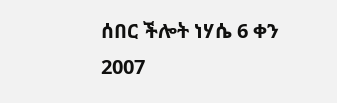ሰበር ችሎት ነሃሴ 6 ቀን 2007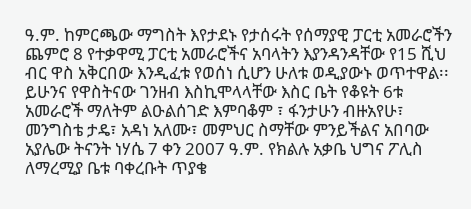ዓ.ም. ከምርጫው ማግስት እየታደኑ የታሰሩት የሰማያዊ ፓርቲ አመራሮችን ጨምሮ 8 የተቃዋሚ ፓርቲ አመራሮችና አባላትን እያንዳንዳቸው የ15 ሺህ ብር ዋስ አቅርበው እንዲፈቱ የወሰነ ሲሆን ሁለቱ ወዲያውኑ ወጥተዋል፡፡ ይሁንና የዋስትናው ገንዘብ እስኪሞላላቸው እስር ቤት የቆዩት 6ቱ አመራሮች ማለትም ልዑልሰገድ እምባቆም ፣ ፋንታሁን ብዙአየሁ፣ መንግስቴ ታዴ፣ አዳነ አለሙ፣ መምህር ስማቸው ምንይችልና አበባው አያሌው ትናንት ነሃሴ 7 ቀን 2007 ዓ.ም. የክልሉ አቃቤ ህግና ፖሊስ ለማረሚያ ቤቱ ባቀረቡት ጥያቄ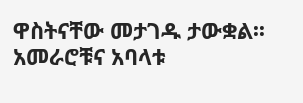ዋስትናቸው መታገዱ ታውቋል፡፡ አመራሮቹና አባላቱ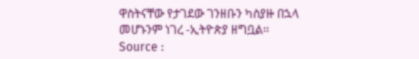ዋስትናቸው የታገደው ገንዘቡን ካስያዙ በኋላ መሆኑንም ነገረ -ኢትዮጵያ ዘግቧል፡፡
Source :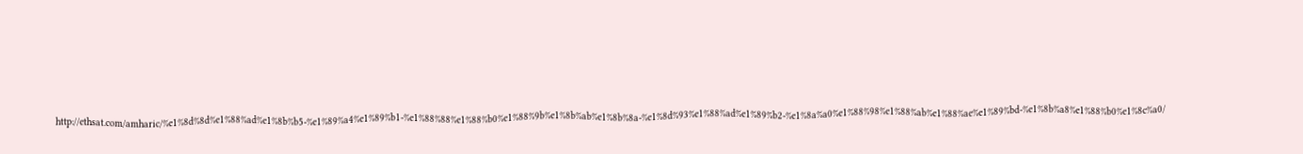http://ethsat.com/amharic/%e1%8d%8d%e1%88%ad%e1%8b%b5-%e1%89%a4%e1%89%b1-%e1%88%88%e1%88%b0%e1%88%9b%e1%8b%ab%e1%8b%8a-%e1%8d%93%e1%88%ad%e1%89%b2-%e1%8a%a0%e1%88%98%e1%88%ab%e1%88%ae%e1%89%bd-%e1%8b%a8%e1%88%b0%e1%8c%a0/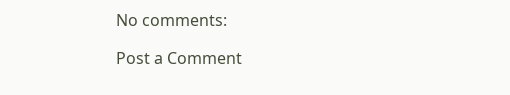No comments:

Post a Comment